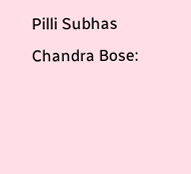Pilli Subhas Chandra Bose: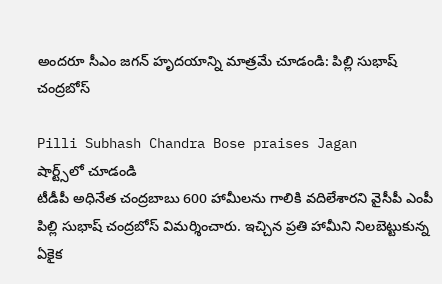అందరూ సీఎం జగన్ హృదయాన్ని మాత్రమే చూడండి: పిల్లి సుభాష్ చంద్రబోస్

Pilli Subhash Chandra Bose praises Jagan
షార్ట్స్‌లో చూడండి
టీడీపీ అధినేత చంద్రబాబు 600 హామీలను గాలికి వదిలేశారని వైసీపీ ఎంపీ పిల్లి సుభాష్ చంద్రబోస్ విమర్శించారు. ఇచ్చిన ప్రతి హామీని నిలబెట్టుకున్న ఏకైక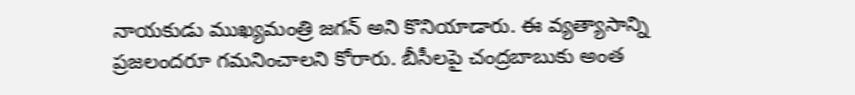నాయకుడు ముఖ్యమంత్రి జగన్ అని కొనియాడారు. ఈ వ్యత్యాసాన్ని ప్రజలందరూ గమనించాలని కోరారు. బీసీలపై చంద్రబాబుకు అంత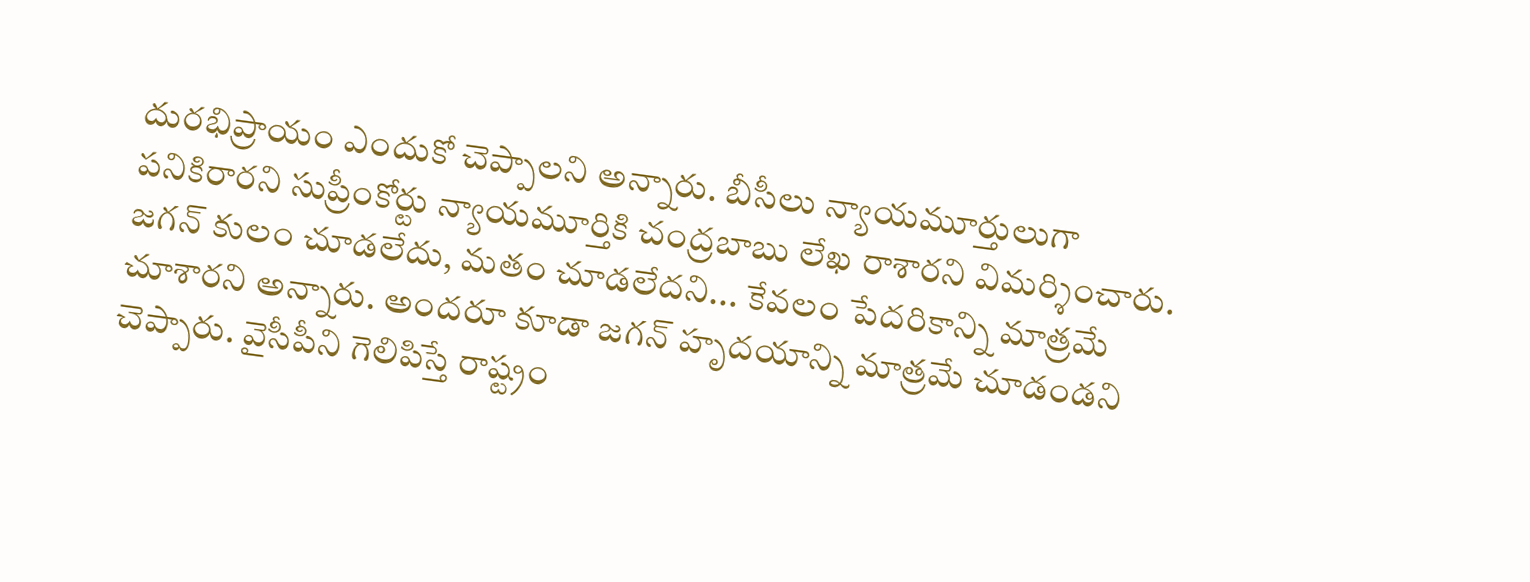దురభిప్రాయం ఎందుకో చెప్పాలని అన్నారు. బీసీలు న్యాయమూర్తులుగా పనికిరారని సుప్రీంకోర్టు న్యాయమూర్తికి చంద్రబాబు లేఖ రాశారని విమర్శించారు. జగన్ కులం చూడలేదు, మతం చూడలేదని... కేవలం పేదరికాన్ని మాత్రమే చూశారని అన్నారు. అందరూ కూడా జగన్ హృదయాన్ని మాత్రమే చూడండని చెప్పారు. వైసీపీని గెలిపిస్తే రాష్ట్రం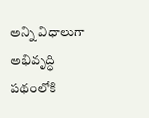అన్ని విధాలుగా అభివృద్ధి పథంలోకి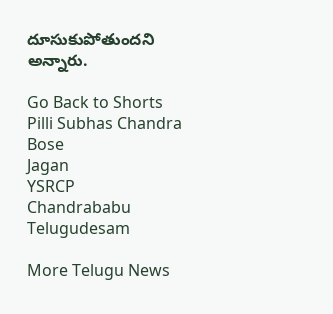దూసుకుపోతుందని అన్నారు.

Go Back to Shorts
Pilli Subhas Chandra Bose
Jagan
YSRCP
Chandrababu
Telugudesam

More Telugu News